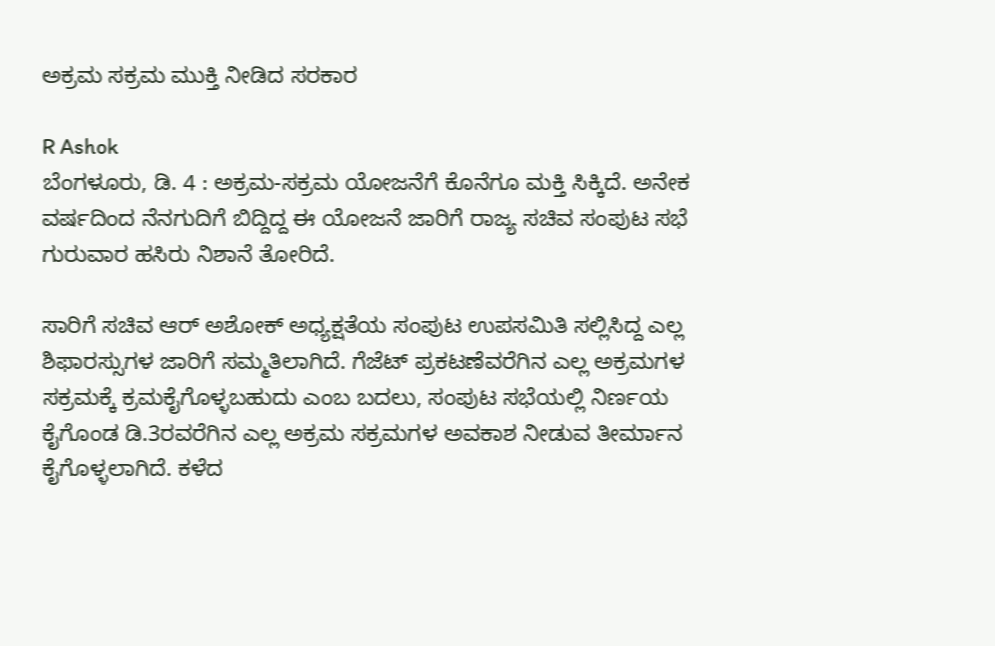ಅಕ್ರಮ ಸಕ್ರಮ ಮುಕ್ತಿ ನೀಡಿದ ಸರಕಾರ

R Ashok
ಬೆಂಗಳೂರು, ಡಿ. 4 : ಅಕ್ರಮ-ಸಕ್ರಮ ಯೋಜನೆಗೆ ಕೊನೆಗೂ ಮಕ್ತಿ ಸಿಕ್ಕಿದೆ. ಅನೇಕ ವರ್ಷದಿಂದ ನೆನಗುದಿಗೆ ಬಿದ್ದಿದ್ದ ಈ ಯೋಜನೆ ಜಾರಿಗೆ ರಾಜ್ಯ ಸಚಿವ ಸಂಪುಟ ಸಭೆ ಗುರುವಾರ ಹಸಿರು ನಿಶಾನೆ ತೋರಿದೆ.

ಸಾರಿಗೆ ಸಚಿವ ಆರ್ ಅಶೋಕ್ ಅಧ್ಯಕ್ಷತೆಯ ಸಂಪುಟ ಉಪಸಮಿತಿ ಸಲ್ಲಿಸಿದ್ದ ಎಲ್ಲ ಶಿಫಾರಸ್ಸುಗಳ ಜಾರಿಗೆ ಸಮ್ಮತಿಲಾಗಿದೆ. ಗೆಜೆಟ್ ಪ್ರಕಟಣೆವರೆಗಿನ ಎಲ್ಲ ಅಕ್ರಮಗಳ ಸಕ್ರಮಕ್ಕೆ ಕ್ರಮಕೈಗೊಳ್ಳಬಹುದು ಎಂಬ ಬದಲು, ಸಂಪುಟ ಸಭೆಯಲ್ಲಿ ನಿರ್ಣಯ ಕೈಗೊಂಡ ಡಿ.3ರವರೆಗಿನ ಎಲ್ಲ ಅಕ್ರಮ ಸಕ್ರಮಗಳ ಅವಕಾಶ ನೀಡುವ ತೀರ್ಮಾನ ಕೈಗೊಳ್ಳಲಾಗಿದೆ. ಕಳೆದ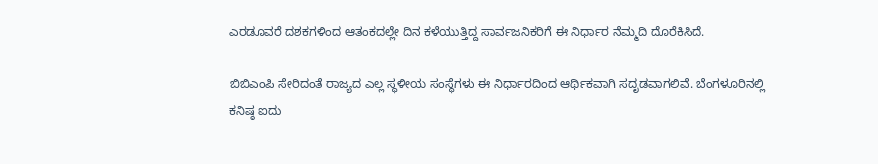ಎರಡೂವರೆ ದಶಕಗಳಿಂದ ಆತಂಕದಲ್ಲೇ ದಿನ ಕಳೆಯುತ್ತಿದ್ದ ಸಾರ್ವಜನಿಕರಿಗೆ ಈ ನಿರ್ಧಾರ ನೆಮ್ಮದಿ ದೊರೆಕಿಸಿದೆ.

ಬಿಬಿಎಂಪಿ ಸೇರಿದಂತೆ ರಾಜ್ಯದ ಎಲ್ಲ ಸ್ಥಳೀಯ ಸಂಸ್ಥೆಗಳು ಈ ನಿರ್ಧಾರದಿಂದ ಆರ್ಥಿಕವಾಗಿ ಸದೃಡವಾಗಲಿವೆ. ಬೆಂಗಳೂರಿನಲ್ಲಿ ಕನಿಷ್ಠ ಐದು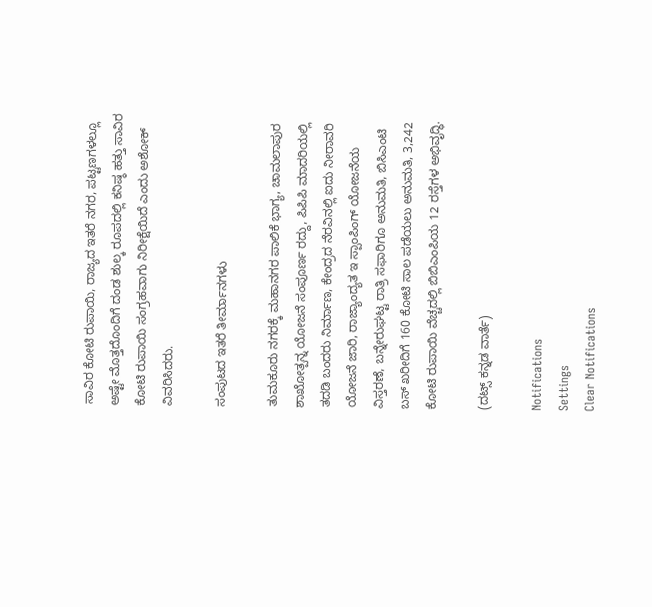ಸಾವಿರ ಕೋಟಿ ರುಪಾಯಿ, ರಾಜ್ಯದ ಇತರೆ ನಗರ, ಪಟ್ಟಣಗಳಲ್ಲೂ ಅಷ್ಟೇ ಮೊತ್ತದೊಂದಿಗೆ ದಂಡ ಶುಲ್ಕ ರೂಪದಲ್ಲಿ ಕನಿಷ್ಠ ಹತ್ತು ಸಾವಿರ ಕೋಟಿ ರುಪಾಯಿ ಸಂಗ್ರಹವಾಗು ನಿರೀಕ್ಷೆಯಿದೆ ಎಂದು ಅಶೋಕ್ ವಿವರಿಸಿದರು.

ಸಂಪುಟದ ಇತರೆ ತೀರ್ಮಾನಗಳು

ತುಮಕೂರು ನಗರಕ್ಕೆ ಮಹಾನಗರ ಪಾಲಿಕೆ ಭಾಗ್ಯ, ಚಾಮಲಾಪುರ ಶಾಖೋತ್ಪನ್ನ ಯೋಜನೆ ಸಂಪೂರ್ಣ ರದ್ದು, ಪಿಪಿಪಿ ಮಾದರಿಯಲ್ಲಿ ತದಡಿ ಬಂದರು ನಿರ್ಮಾಣ, ಕೇಂದ್ರದ ನೆರವಿನಲ್ಲಿ ಐದು ನೀರಾವರಿ ಯೋಜನೆ ಜಾರಿ, ರಾಜ್ಯಾಂದ್ಯತ ಇ ಸ್ಪಾಂಪಿಂಗ್ ಯೋಜನೆಯ ವಿಸ್ತರಣೆ, ಬನ್ನೇರುಘಟ್ಟ ರಾತ್ರಿ ಸಫಾರಿಗೂ ಅನುಮತಿ, ಬಿಸಿಎಂಟಿ ಬಸ್ ಖರೀದಿಗೆ 160 ಕೋಟಿ ಸಾಲ ಪಡೆಯಲು ಅನುಮತಿ, 3,242 ಕೋಟಿ ರುಪಾಯಿ ವೆಚ್ಚದಲ್ಲಿ ಬಿಬಿಎಂಪಿಯ 12 ರಸ್ತೆಗಳ ಅಭಿವೃದ್ಧಿ.

(ದಟ್ಸ್ ಕನ್ನಡ ವಾರ್ತೆ)

Notifications
Settings
Clear Notifications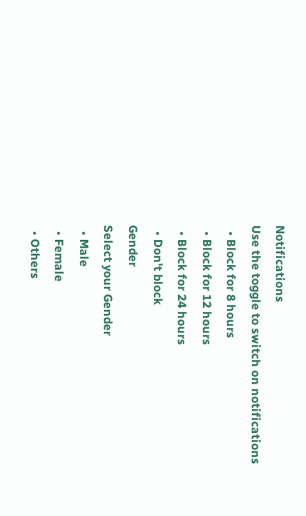Notifications
Use the toggle to switch on notifications
  • Block for 8 hours
  • Block for 12 hours
  • Block for 24 hours
  • Don't block
Gender
Select your Gender
  • Male
  • Female
  • Others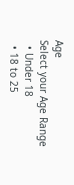Age
Select your Age Range
  • Under 18
  • 18 to 25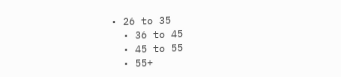• 26 to 35
  • 36 to 45
  • 45 to 55
  • 55+